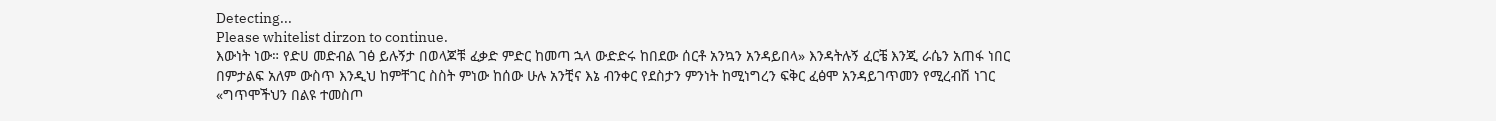Detecting...
Please whitelist dirzon to continue.
እውነት ነው። የድሀ መድብል ገፅ ይሉኝታ በወላጆቹ ፈቃድ ምድር ከመጣ ኋላ ውድድሩ ከበደው ሰርቶ አንኳን አንዳይበላ» እንዳትሉኝ ፈርቼ እንጂ ራሴን አጠፋ ነበር በምታልፍ አለም ውስጥ እንዲህ ከምቸገር ስስት ምነው ከሰው ሁሉ አንቺና እኔ ብንቀር የደስታን ምንነት ከሚነግረን ፍቅር ፈፅሞ አንዳይገጥመን የሚረብሽ ነገር «ግጥሞችህን በልዩ ተመስጦ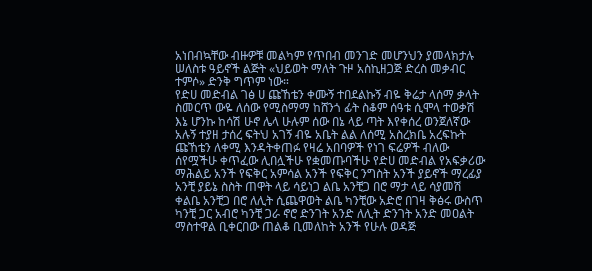አነበብኳቸው ብዙዎቹ መልካም የጥበብ መንገድ መሆንህን ያመላክታሉ ሠለስቱ ዓይኖች ልጅት «ህይወት ማለት ጉዞ አስኪዘጋጅ ድረስ መቃብር ተምሶ» ድንቅ ግጥም ነው።
የድሀ መድብል ገፅ ሀ ጩኸቴን ቀሙኝ ተበደልኩኝ ብዬ ቅሬታ ላሰማ ቃላት ስመርጥ ውዬ ለሰው የሚስማማ ከሸንጎ ፊት ስቆም ሰዓቱ ሲሞላ ተወቃሽ እኔ ሆንኩ ከሳሽ ሁኖ ሌላ ሁሉም ሰው በኔ ላይ ጣት እየቀሰረ ወንጀለኛው አሉኝ ተያዘ ታሰረ ፍትህ አገኝ ብዬ አቤት ልል ለሰሚ አስረክቤ አረፍኩት ጩኸቴን ለቀሚ እንዳትቀጠፉ የዛሬ አበባዎች የነገ ፍሬዎች ብለው ሰየሟችሁ ቀጥፈው ሊበሏችሁ የቋመጡባችሁ የድሀ መድብል የአፍቃሪው ማሕልይ አንች የፍቅር አምሳል አንች የፍቅር ንግስት አንች ያይኖች ማረፊያ አንቺ ያይኔ ስስት ጠዋት ላይ ሳይነጋ ልቤ አንቺጋ በሮ ማታ ላይ ሳያመሽ ቀልቤ አንቺጋ በሮ ለሊት ሲጨዋወት ልቤ ካንቺው አድሮ በገዛ ቅፅሩ ውስጥ ካንቺ ጋር አብሮ ካንቺ ጋራ ኖሮ ድንገት አንድ ለሊት ድንገት አንድ መዐልት ማስተዋል ቢቀርበው ጠልቆ ቢመለከት አንች የሁሉ ወዳጅ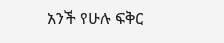አንች የሁሉ ፍቅር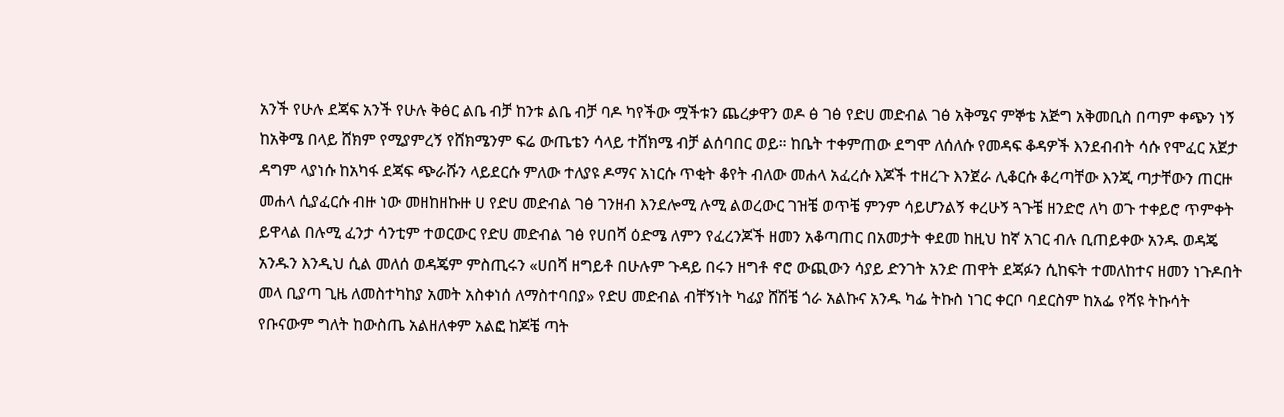አንች የሁሉ ደጃፍ አንች የሁሉ ቅፅር ልቤ ብቻ ከንቱ ልቤ ብቻ ባዶ ካየችው ሟችቱን ጨረቃዋን ወዶ ፅ ገፅ የድሀ መድብል ገፅ አቅሜና ምኞቴ አጅግ አቅመቢስ በጣም ቀጭን ነኝ ከአቅሜ በላይ ሸክም የሚያምረኝ የሸክሜንም ፍሬ ውጤቴን ሳላይ ተሸክሜ ብቻ ልሰባበር ወይ። ከቤት ተቀምጠው ደግሞ ለሰለሱ የመዳፍ ቆዳዎች እንደብብት ሳሱ የሞፈር አጀታ ዳግም ላያነሱ ከአካፋ ደጃፍ ጭራሹን ላይደርሱ ምለው ተለያዩ ዶማና አነርሱ ጥቂት ቆየት ብለው መሐላ አፈረሱ እጆች ተዘረጉ እንጀራ ሊቆርሱ ቆረጣቸው እንጂ ጣታቸውን ጠርዙ መሐላ ሲያፈርሱ ብዙ ነው መዘከዘኩዙ ሀ የድሀ መድብል ገፅ ገንዘብ እንደሎሚ ሉሚ ልወረውር ገዝቼ ወጥቼ ምንም ሳይሆንልኝ ቀረሁኝ ጓጉቼ ዘንድሮ ለካ ወጉ ተቀይሮ ጥምቀት ይዋላል በሉሚ ፈንታ ሳንቲም ተወርውር የድሀ መድብል ገፅ የሀበሻ ዕድሜ ለምን የፈረንጆች ዘመን አቆጣጠር በአመታት ቀደመ ከዚህ ከኛ አገር ብሉ ቢጠይቀው አንዱ ወዳጄ አንዱን እንዲህ ሲል መለሰ ወዳጄም ምስጢሩን «ሀበሻ ዘግይቶ በሁሉም ጉዳይ በሩን ዘግቶ ኖሮ ውጪውን ሳያይ ድንገት አንድ ጠዋት ደጃፉን ሲከፍት ተመለከተና ዘመን ነጉዶበት መላ ቢያጣ ጊዜ ለመስተካከያ አመት አስቀነሰ ለማስተባበያ» የድሀ መድብል ብቸኝነት ካፊያ ሸሽቼ ጎራ አልኩና አንዱ ካፌ ትኩስ ነገር ቀርቦ ባደርስም ከአፌ የሻዩ ትኩሳት የቡናውም ግለት ከውስጤ አልዘለቀም አልፎ ከጆቼ ጣት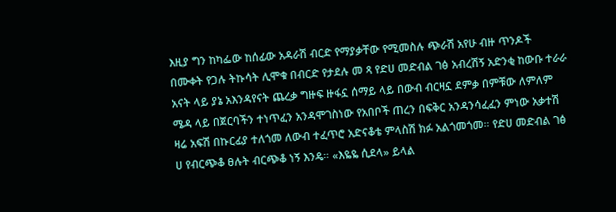እዚያ ግን ከካፌው ከሰፊው አዳራሽ ብርድ የማያቃቸው የሚመስሉ ጭራሽ አየሁ ብዙ ጥንዶች በሙቀት የጋሉ ትኩሳት ሊሞቁ በብርድ የታደሉ መ ጻ የድሀ መድብል ገፅ አብረሽኝ አድንቂ ከውቡ ተራራ አናት ላይ ያኔ አእንዳየናት ጨረቃ ግዙፍ ዙፋኗ ሰማይ ላይ በውብ ብርዛኗ ደምቃ በምቹው ለምለም ሜዳ ላይ በጀርባችን ተነጥፈን አንዳሞገስነው የአበቦች ጠረን በፍቅር አንዳንሳፈፈን ምነው አቃተሽ ዛሬ አፍሽ በኩርፊያ ተለጎመ ለውብ ተፈጥሮ አድናቆቴ ምላስሽ ክፉ አልጎመጎመ። የድሀ መድብል ገፅ ሀ የብርጭቆ ፀሉት ብርጭቆ ነኝ እንዴ። «እዬዬ ሲደላ» ይላል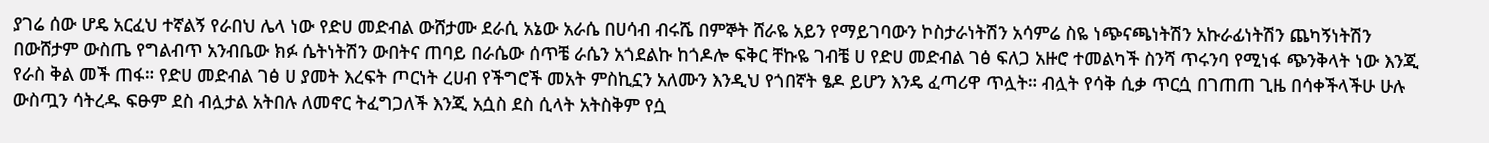ያገሬ ሰው ሆዴ አርፈህ ተኛልኝ የራበህ ሌላ ነው የድሀ መድብል ውሸታሙ ደራሲ አኔው አራሴ በሀሳብ ብሩሼ በምኞት ሸራዬ አይን የማይገባውን ኮስታራነትሽን አሳምሬ ስዬ ነጭናጫነትሽን አኩራፊነትሽን ጨካኝነትሽን በውሸታም ውስጤ የግልብጥ አንብቤው ክፉ ሴትነትሽን ውበትና ጠባይ በራሴው ሰጥቼ ራሴን አጎደልኩ ከጎዶሎ ፍቅር ቸኩዬ ገብቼ ሀ የድሀ መድብል ገፅ ፍለጋ አዙሮ ተመልካች ስንሻ ጥሩንባ የሚነፋ ጭንቅላት ነው እንጂ የራስ ቅል መች ጠፋ። የድሀ መድብል ገፅ ሀ ያመት እረፍት ጦርነት ረሀብ የችግሮች መአት ምስኪኗን አለሙን እንዲህ የጎበኛት ፄዶ ይሆን እንዴ ፈጣሪዋ ጥሏት። ብሏት የሳቅ ሲቃ ጥርሷ በገጠጠ ጊዜ በሳቀችላችሁ ሁሉ ውስጧን ሳትረዱ ፍፁም ደስ ብሏታል አትበሉ ለመኖር ትፈግጋለች እንጂ አሷስ ደስ ሲላት አትስቅም የሷ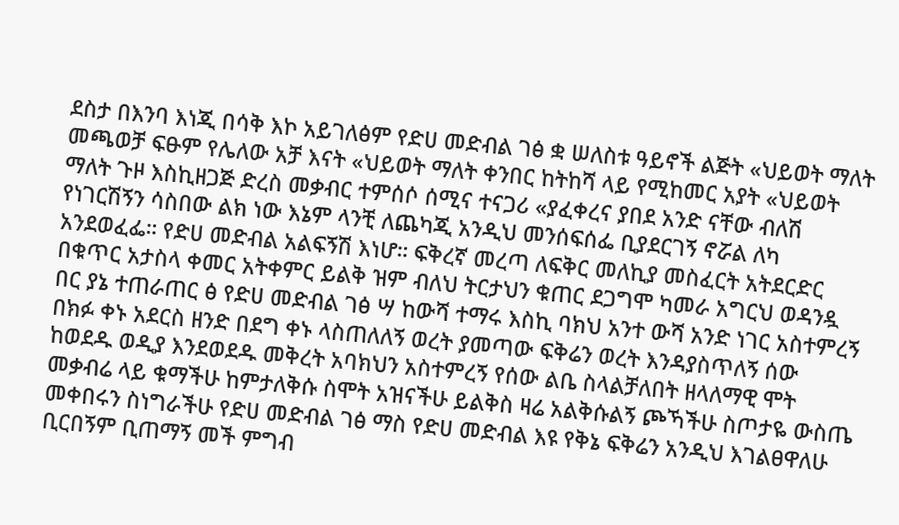ደስታ በእንባ እነጂ በሳቅ እኮ አይገለፅም የድሀ መድብል ገፅ ቋ ሠለስቱ ዓይኖች ልጅት «ህይወት ማለት መጫወቻ ፍፁም የሌለው አቻ እናት «ህይወት ማለት ቀንበር ከትከሻ ላይ የሚከመር አያት «ህይወት ማለት ጉዞ እስኪዘጋጅ ድረስ መቃብር ተምሰሶ ሰሚና ተናጋሪ «ያፈቀረና ያበደ አንድ ናቸው ብለሽ የነገርሽኝን ሳስበው ልክ ነው እኔም ላንቺ ለጨካጂ አንዲህ መንሰፍሰፌ ቢያደርገኝ ኖሯል ለካ አንደወፈፌ። የድሀ መድብል አልፍኝሽ እነሆ። ፍቅረኛ መረጣ ለፍቅር መለኪያ መስፈርት አትደርድር በቁጥር አታስላ ቀመር አትቀምር ይልቅ ዝም ብለህ ትርታህን ቁጠር ደጋግሞ ካመራ አግርህ ወዳንዷ በር ያኔ ተጠራጠር ፅ የድሀ መድብል ገፅ ሣ ከውሻ ተማሩ እስኪ ባክህ አንተ ውሻ አንድ ነገር አስተምረኝ በክፉ ቀኑ አደርስ ዘንድ በደግ ቀኑ ላስጠለለኝ ወረት ያመጣው ፍቅሬን ወረት እንዳያስጥለኝ ሰው ከወደዱ ወዲያ እንደወደዱ መቅረት አባክህን አስተምረኝ የሰው ልቤ ስላልቻለበት ዘላለማዊ ሞት መቃብሬ ላይ ቁማችሁ ከምታለቅሱ ስሞት አዝናችሁ ይልቅስ ዛሬ አልቅሱልኝ ጮኻችሁ ስጦታዬ ውስጤ መቀበሩን ስነግራችሁ የድሀ መድብል ገፅ ማስ የድሀ መድብል እዩ የቅኔ ፍቅሬን አንዲህ እገልፀዋለሁ ቢርበኝም ቢጠማኝ መች ምግብ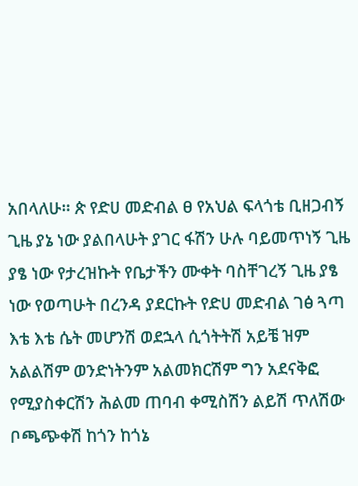አበላለሁ። ጵ የድሀ መድብል ፀ የአህል ፍላጎቴ ቢዘጋብኝ ጊዜ ያኔ ነው ያልበላሁት ያገር ፋሽን ሁሉ ባይመጥነኝ ጊዜ ያፄ ነው የታረዝኩት የቤታችን ሙቀት ባስቸገረኝ ጊዜ ያፄ ነው የወጣሁት በረንዳ ያደርኩት የድሀ መድብል ገፅ ጓጣ እቴ እቴ ሴት መሆንሽ ወደኋላ ሲጎትትሽ አይቼ ዝም አልልሽም ወንድነትንም አልመክርሽም ግን አደናቅፎ የሚያስቀርሽን ሕልመ ጠባብ ቀሚስሽን ልይሽ ጥለሽው ቦጫጭቀሽ ከጎን ከጎኔ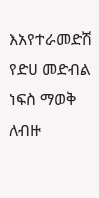እአየተራመድሽ የድሀ መድብል ነፍስ ማወቅ ለብዙ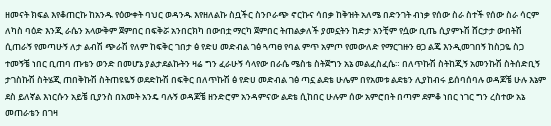ዘመናት ክፍል እየቆጠርኩ ከአንዱ የዕውቀት ባህር ወዳንዱ እየዘለልኩ ስቧችር ስንቦራጭ ኖርኩና ሳበቃ ከቅዝት አለሜ በድንገት ብነቃ የሰው ስራ ስተች የሰው ስራ ሳርም ለካስ ባዕድ እንጂ ራሴን አላውቅም ጀምበር በፍቅሯ አንበርክካ በውበቷ ማርካ ጀምበር ትጠልቃለች ያመኗትን ከድታ አንቺም የሷው ቢጤ ሲያምኑሽ ሸርታታ ውበትሽ ሲጠራኝ የመጣሁኝ ለታ ልብሽ ጭራሽ የለም ከፍቅር ገበታ ፅ የድሀ መድብል ገፅ ጓጣፀ የባል ምጥ አምጦ የመውለድ የማርገዙን ፀጋ ልጄ እንዲመገበኝ ከስጋዬ ስጋ ተመኝቼ ነበር ቢጠባ ጡቴን ወንድ በመሆኔ ያልታደልኩትን ዛሬ ግን ፈራሁኝ ሳላየው በራሴ ሜስቴ ስትጀግን አኔ መልፈስፈሴ። በለጥኩሽ ስትከጂኝ አመንኩሽ ስትሰድቢኝ ታገስኩሽ ስትሄጂ ጠበቅኩሽ ስትጠዩዬኝ ወደድኩሽ በፍቅር በለጥኩሽ ፅ የድሀ መድብል ገፅ ጣኗ ልደቴ ሁሌም በየአመቱ ልደቴን ሊያከብሩ ይሰባሰባሉ ወዳጆቼ ሁሉ እኔም ደስ ይለኛል እነርሱን አይቼ ቢያንስ በአመት አንዴ ባሉኝ ወዳጆቼ ዘንድሮም አንዳምናው ልደቴ ሲከበር ሁሉም ሰው አምሮበት በጣም ደምቆ ነበር ነገር ግን ረስተው አኔ መጠራቴን በገዛ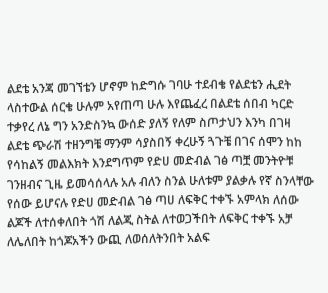ልደቴ አንጃ መገኘቴን ሆኖም ከድግሱ ገባሁ ተደብቄ የልደቴን ሒደት ላስተውል ሰርቄ ሁሉም አየጠጣ ሁሉ እየጨፈረ በልደቴ ሰበብ ካርድ ተቃየረ ለኔ ግን አንድስንኳ ውሰድ ያለኝ የለም ስጦታህን እንካ በገዛ ልደቴ ጭራሽ ተዘንግቼ ማንም ሳያስበኝ ቀረሁኝ ጓጉቼ በገና ሰሞን ከከ የሳከልኝ መልእክት እንደግጥም የድሀ መድብል ገፅ ጣቿ መንትዮቹ ገንዘብና ጊዜ ይመሳሰላሉ አሉ ብለን ስንል ሁለቱም ያልቃሉ የኛ ስንላቸው የሰው ይሆናሉ የድሀ መድብል ገፅ ጣሀ ለፍቅር ተቀኙ አምላክ ለሰው ልጆች ለተሰቀለበት ጎሽ ለልጂ ስትል ለተወጋችበት ለፍቅር ተቀኙ አቻ ለሌለበት ከጎጆአችን ውጪ ለወሰለትንበት አልፍ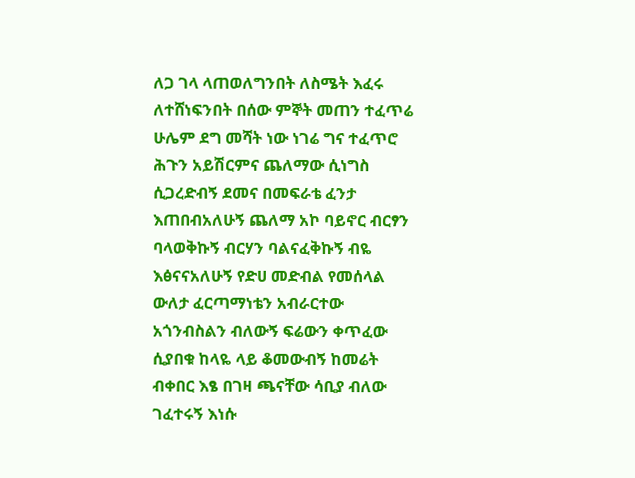ለጋ ገላ ላጠወለግንበት ለስሜት እፈሩ ለተሸነፍንበት በሰው ምኞት መጠን ተፈጥሬ ሁሌም ደግ መሻት ነው ነገሬ ግና ተፈጥሮ ሕጉን አይሽርምና ጨለማው ሲነግስ ሲጋረድብኝ ደመና በመፍራቴ ፈንታ እጠበብአለሁኝ ጨለማ አኮ ባይኖር ብርፃን ባላወቅኩኝ ብርሃን ባልናፈቅኩኝ ብዬ እፅናናአለሁኝ የድሀ መድብል የመሰላል ውለታ ፈርጣማነቴን አብራርተው አጎንብስልን ብለውኝ ፍሬውን ቀጥፈው ሲያበቁ ከላዬ ላይ ቆመውብኝ ከመሬት ብቀበር እፄ በገዛ ጫናቸው ሳቢያ ብለው ገፈተሩኝ እነሱ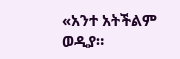«አንተ አትችልም ወዲያ።